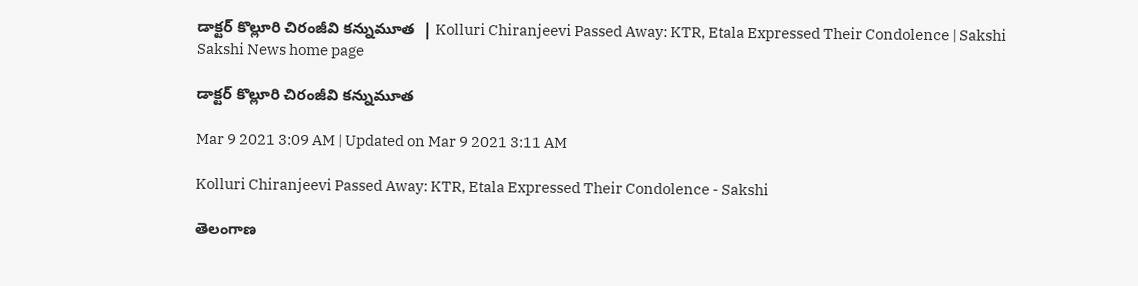డాక్టర్‌ కొల్లూరి చిరంజీవి కన్నుమూత  | Kolluri Chiranjeevi Passed Away: KTR, Etala Expressed Their Condolence | Sakshi
Sakshi News home page

డాక్టర్‌ కొల్లూరి చిరంజీవి కన్నుమూత

Mar 9 2021 3:09 AM | Updated on Mar 9 2021 3:11 AM

Kolluri Chiranjeevi Passed Away: KTR, Etala Expressed Their Condolence - Sakshi

తెలంగాణ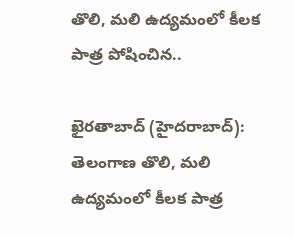తొలి, మలి ఉద్యమంలో కీలక పాత్ర పోషించిన..

ఖైరతాబాద్‌ (హైదరాబాద్‌): తెలంగాణ తొలి, మలి ఉద్యమంలో కీలక పాత్ర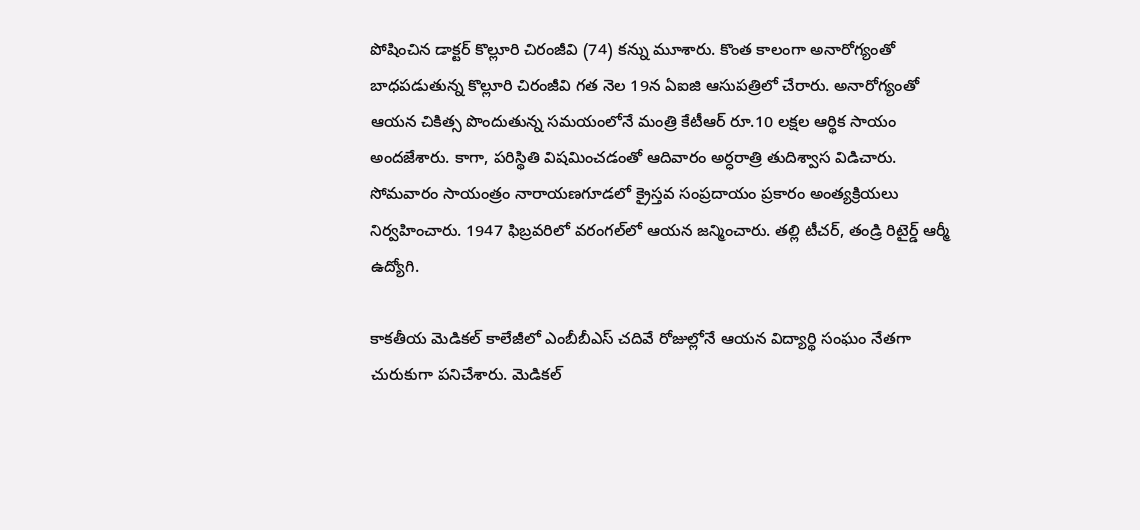పోషించిన డాక్టర్‌ కొల్లూరి చిరంజీవి (74) కన్ను మూశారు. కొంత కాలంగా అనారోగ్యంతో బాధపడుతున్న కొల్లూరి చిరంజీవి గత నెల 19న ఏఐజి ఆసుపత్రిలో చేరారు. అనారోగ్యంతో ఆయన చికిత్స పొందుతున్న సమయంలోనే మంత్రి కేటీఆర్‌ రూ.10 లక్షల ఆర్థిక సాయం అందజేశారు. కాగా, పరిస్థితి విషమించడంతో ఆదివారం అర్ధరాత్రి తుదిశ్వాస విడిచారు. సోమవారం సాయంత్రం నారాయణగూడలో క్రైస్తవ సంప్రదాయం ప్రకారం అంత్యక్రియలు నిర్వహించారు. 1947 ఫిబ్రవరిలో వరంగల్‌లో ఆయన జన్మించారు. తల్లి టీచర్, తండ్రి రిటైర్డ్‌ ఆర్మీ ఉద్యోగి.

కాకతీయ మెడికల్‌ కాలేజీలో ఎంబీబీఎస్‌ చదివే రోజుల్లోనే ఆయన విద్యార్థి సంఘం నేతగా చురుకుగా పనిచేశారు. మెడికల్‌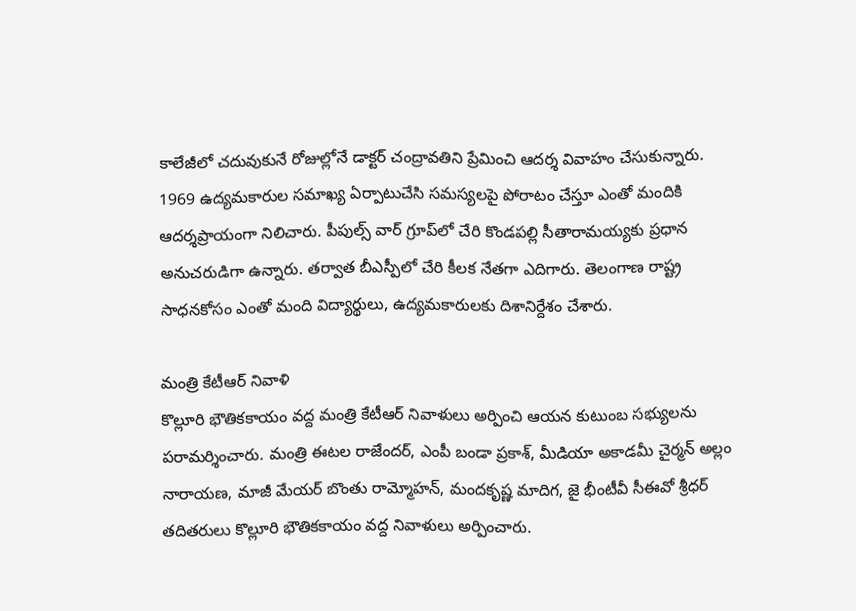కాలేజీలో చదువుకునే రోజుల్లోనే డాక్టర్‌ చంద్రావతిని ప్రేమించి ఆదర్శ వివాహం చేసుకున్నారు. 1969 ఉద్యమకారుల సమాఖ్య ఏర్పాటుచేసి సమస్యలపై పోరాటం చేస్తూ ఎంతో మందికి ఆదర్శప్రాయంగా నిలిచారు. పీపుల్స్‌ వార్‌ గ్రూప్‌లో చేరి కొండపల్లి సీతారామయ్యకు ప్రధాన అనుచరుడిగా ఉన్నారు. తర్వాత బీఎస్పీలో చేరి కీలక నేతగా ఎదిగారు. తెలంగాణ రాష్ట్ర సాధనకోసం ఎంతో మంది విద్యార్థులు, ఉద్యమకారులకు దిశానిర్దేశం చేశారు.

మంత్రి కేటీఆర్‌ నివాళి
కొల్లూరి భౌతికకాయం వద్ద మంత్రి కేటీఆర్‌ నివాళులు అర్పించి ఆయన కుటుంబ సభ్యులను పరామర్శించారు. మంత్రి ఈటల రాజేందర్, ఎంపీ బండా ప్రకాశ్, మీడియా అకాడమీ చైర్మన్‌ అల్లం నారాయణ, మాజీ మేయర్‌ బొంతు రామ్మోహన్, మందకృష్ణ మాదిగ, జై భీంటీవీ సీఈవో శ్రీధర్‌ తదితరులు కొల్లూరి భౌతికకాయం వద్ద నివాళులు అర్పించారు.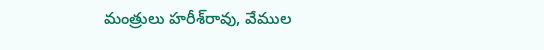మంత్రులు హరీశ్‌రావు, వేముల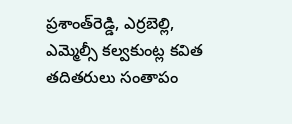ప్రశాంత్‌రెడ్డి, ఎర్రబెల్లి, ఎమ్మెల్సీ కల్వకుంట్ల కవిత తదితరులు సంతాపం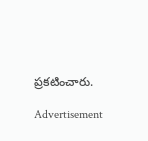ప్రకటించారు.

Advertisement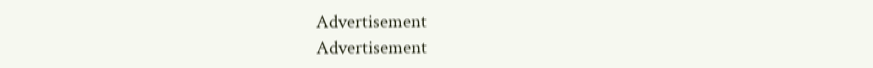Advertisement
Advertisement